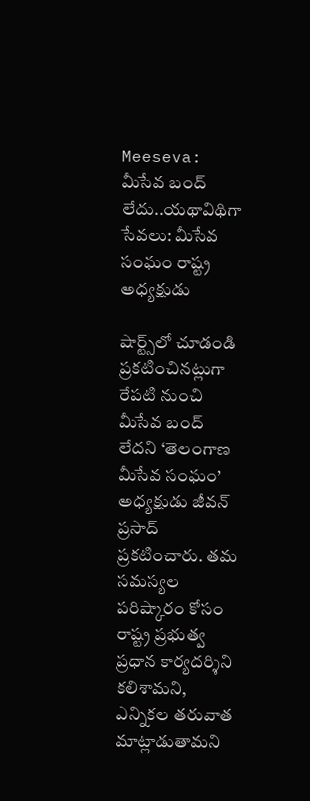Meeseva: మీసేవ బంద్ లేదు..యథావిథిగా సేవలు: మీసేవ సంఘం రాష్ట్ర అధ్యక్షుడు

షార్ట్స్‌లో చూడండి
ప్రకటించినట్లుగా రేపటి నుంచి మీసేవ బంద్ లేదని ‘తెలంగాణ మీసేవ సంఘం’ అధ్యక్షుడు జీవన్ ప్రసాద్ ప్రకటించారు. తమ సమస్యల పరిష్కారం కోసం రాష్ట్ర ప్రభుత్వ ప్రధాన కార్యదర్శిని కలిశామని, ఎన్నికల తరువాత మాట్లాడుతామని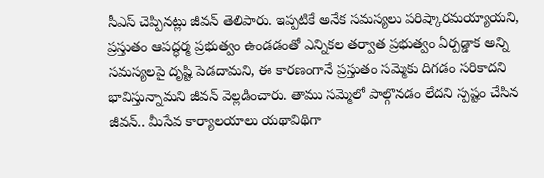సీఎస్ చెప్పినట్లు జీవన్ తెలిపారు. ఇప్పటికే అనేక సమస్యలు పరిష్కారమయ్యాయని, ప్రస్తుతం ఆపద్ధర్మ ప్రభుత్వం ఉండడంతో ఎన్నికల తర్వాత ప్రభుత్వం ఏర్పడ్డాక అన్ని సమస్యలపై దృష్టి పెడదామని, ఈ కారణంగానే ప్రస్తుతం సమ్మెకు దిగడం సరికాదని భావిస్తున్నామని జీవన్ వెల్లడించారు. తాము సమ్మెలో పాల్గొనడం లేదని స్పష్టం చేసిన జీవన్.. మీసేవ కార్యాలయాలు యథావిథిగా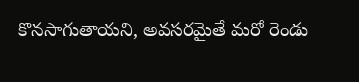కొనసాగుతాయని, అవసరమైతే మరో రెండు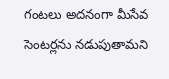గంటలు అదనంగా మీసేవ సెంటర్లను నడుపుతామని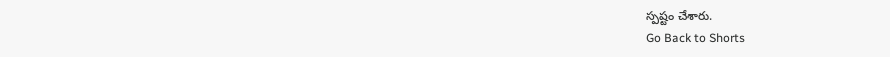స్పష్టం చేశారు.
Go Back to Shorts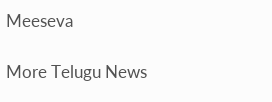Meeseva

More Telugu News